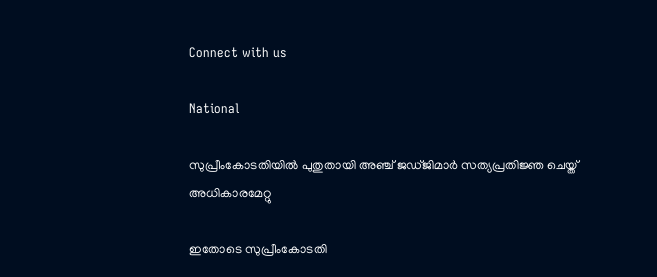Connect with us

National

സുപ്രീംകോടതിയില്‍ പുതുതായി അഞ്ച് ജഡ്ജിമാര്‍ സത്യപ്രതിജ്ഞ ചെയ്ത് അധികാരമേറ്റു

ഇതോടെ സുപ്രീംകോടതി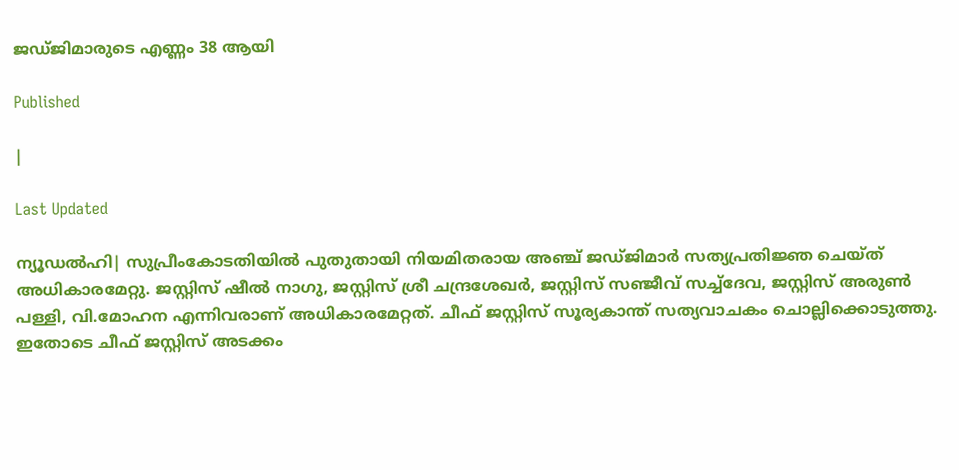ജഡ്ജിമാരുടെ എണ്ണം 38 ആയി

Published

|

Last Updated

ന്യൂഡല്‍ഹി| സുപ്രീംകോടതിയില്‍ പുതുതായി നിയമിതരായ അഞ്ച് ജഡ്ജിമാര്‍ സത്യപ്രതിജ്ഞ ചെയ്ത് അധികാരമേറ്റു. ജസ്റ്റിസ് ഷീല്‍ നാഗു, ജസ്റ്റിസ് ശ്രീ ചന്ദ്രശേഖര്‍, ജസ്റ്റിസ് സഞ്ജീവ് സച്ച്ദേവ, ജസ്റ്റിസ് അരുണ്‍ പള്ളി, വി.മോഹന എന്നിവരാണ് അധികാരമേറ്റത്. ചീഫ് ജസ്റ്റിസ് സൂര്യകാന്ത് സത്യവാചകം ചൊല്ലിക്കൊടുത്തു. ഇതോടെ ചീഫ് ജസ്റ്റിസ് അടക്കം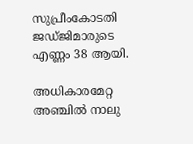സുപ്രീംകോടതി ജഡ്ജിമാരുടെ എണ്ണം 38 ആയി.

അധികാരമേറ്റ അഞ്ചില്‍ നാലു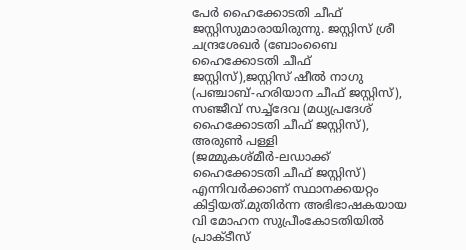പേര്‍ ഹൈക്കോടതി ചീഫ് ജസ്റ്റിസുമാരായിരുന്നു. ജസ്റ്റിസ് ശ്രീ ചന്ദ്രശേഖര്‍ (ബോംബൈ ഹൈക്കോടതി ചീഫ് ജസ്റ്റിസ്),ജസ്റ്റിസ് ഷീല്‍ നാഗു (പഞ്ചാബ്-ഹരിയാന ചീഫ് ജസ്റ്റിസ്), സഞ്ജീവ് സച്ച്ദേവ (മധ്യപ്രദേശ് ഹൈക്കോടതി ചീഫ് ജസ്റ്റിസ്), അരുണ്‍ പള്ളി (ജമ്മുകശ്മീര്‍-ലഡാക്ക് ഹൈക്കോടതി ചീഫ് ജസ്റ്റിസ്) എന്നിവര്‍ക്കാണ് സ്ഥാനക്കയറ്റം കിട്ടിയത്.മുതിര്‍ന്ന അഭിഭാഷകയായ വി മോഹന സുപ്രീംകോടതിയില്‍ പ്രാക്ടീസ്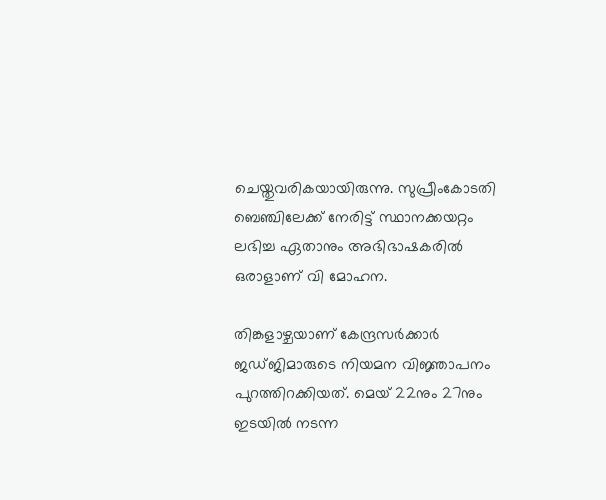ചെയ്തുവരികയായിരുന്നു. സുപ്രീംകോടതി ബെഞ്ചിലേക്ക് നേരിട്ട് സ്ഥാനക്കയറ്റം ലഭിച്ച ഏതാനും അഭിഭാഷകരില്‍ ഒരാളാണ് വി മോഹന.

തിങ്കളാഴ്ചയാണ് കേന്ദ്രസര്‍ക്കാര്‍ ജഡ്ജിമാരുടെ നിയമന വിജ്ഞാപനം പുറത്തിറക്കിയത്. മെയ് 22നും 27നും ഇടയില്‍ നടന്ന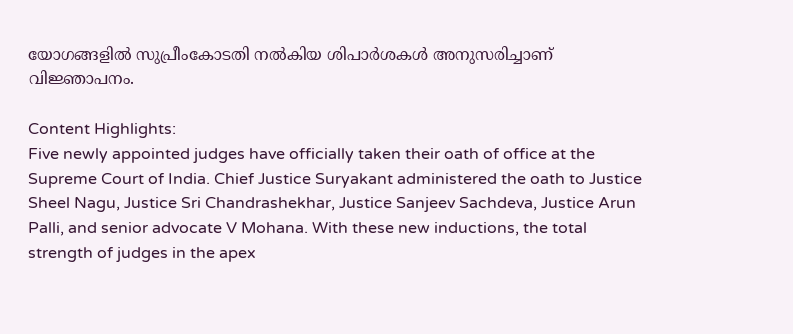യോഗങ്ങളില്‍ സുപ്രീംകോടതി നല്‍കിയ ശിപാര്‍ശകള്‍ അനുസരിച്ചാണ് വിജ്ഞാപനം.

Content Highlights:
Five newly appointed judges have officially taken their oath of office at the Supreme Court of India. Chief Justice Suryakant administered the oath to Justice Sheel Nagu, Justice Sri Chandrashekhar, Justice Sanjeev Sachdeva, Justice Arun Palli, and senior advocate V Mohana. With these new inductions, the total strength of judges in the apex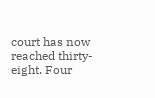court has now reached thirty-eight. Four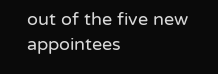out of the five new appointees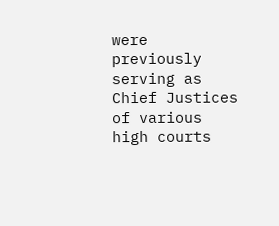were previously serving as Chief Justices of various high courts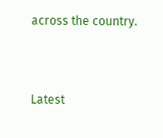across the country.



Latest